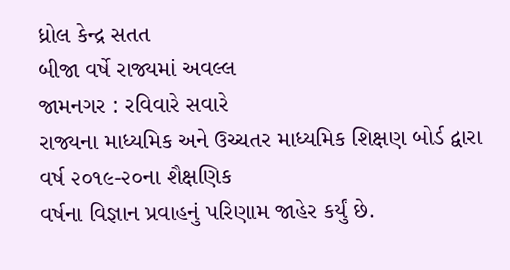ધ્રોલ કેન્દ્ર સતત
બીજા વર્ષે રાજ્યમાં અવલ્લ
જામનગર : રવિવારે સવારે
રાજ્યના માધ્યમિક અને ઉચ્ચતર માધ્યમિક શિક્ષણ બોર્ડ દ્વારા વર્ષ ૨૦૧૯-૨૦ના શૈક્ષણિક
વર્ષના વિજ્ઞાન પ્રવાહનું પરિણામ જાહેર કર્યું છે.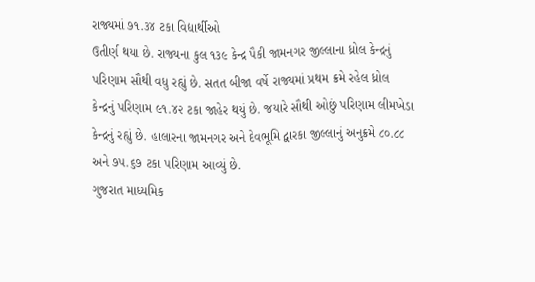રાજ્યમાં ૭૧.૩૪ ટકા વિદ્યાર્થીઓ
ઉતીર્ણ થયા છે. રાજ્યના કુલ ૧૩૯ કેન્દ્ર પૈકી જામનગર જીલ્લાના ધ્રોલ કેન્દ્રનું
પરિણામ સૌથી વધુ રહ્યું છે. સતત બીજા વર્ષે રાજ્યમાં પ્રથમ ક્રમે રહેલ ધ્રોલ
કેન્દ્રનું પરિણામ ૯૧.૪૨ ટકા જાહેર થયું છે. જયારે સૌથી ઓછું પરિણામ લીમખેડા
કેન્દ્રનું રહ્યું છે. હાલારના જામનગર અને દેવભૂમિ દ્વારકા જીલ્લાનું અનુક્રમે ૮૦.૮૮
અને ૭૫.૬૭ ટકા પરિણામ આવ્યું છે.
ગુજરાત માધ્યમિક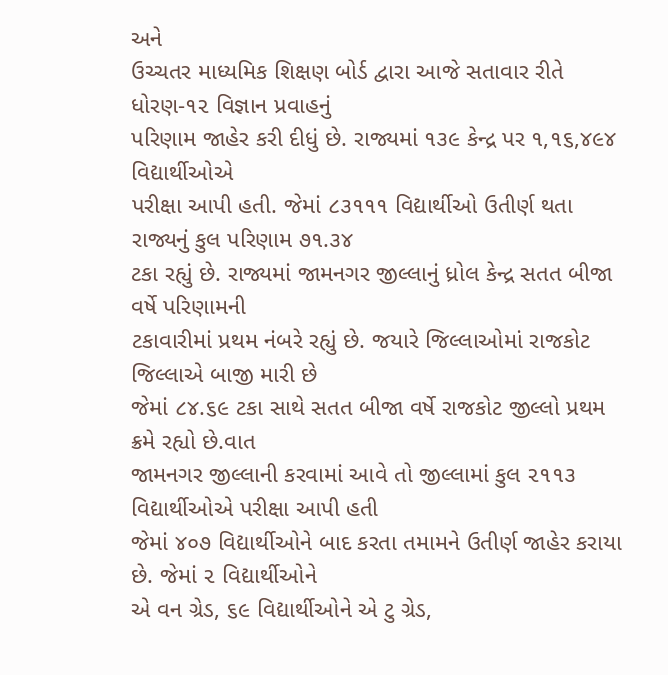અને
ઉચ્ચતર માધ્યમિક શિક્ષણ બોર્ડ દ્વારા આજે સતાવાર રીતે ધોરણ-૧૨ વિજ્ઞાન પ્રવાહનું
પરિણામ જાહેર કરી દીધું છે. રાજ્યમાં ૧૩૯ કેન્દ્ર પર ૧,૧૬,૪૯૪ વિદ્યાર્થીઓએ
પરીક્ષા આપી હતી. જેમાં ૮૩૧૧૧ વિદ્યાર્થીઓ ઉતીર્ણ થતા રાજ્યનું કુલ પરિણામ ૭૧.૩૪
ટકા રહ્યું છે. રાજ્યમાં જામનગર જીલ્લાનું ધ્રોલ કેન્દ્ર સતત બીજા વર્ષે પરિણામની
ટકાવારીમાં પ્રથમ નંબરે રહ્યું છે. જયારે જિલ્લાઓમાં રાજકોટ જિલ્લાએ બાજી મારી છે
જેમાં ૮૪.૬૯ ટકા સાથે સતત બીજા વર્ષે રાજકોટ જીલ્લો પ્રથમ ક્રમે રહ્યો છે.વાત
જામનગર જીલ્લાની કરવામાં આવે તો જીલ્લામાં કુલ ૨૧૧૩ વિદ્યાર્થીઓએ પરીક્ષા આપી હતી
જેમાં ૪૦૭ વિદ્યાર્થીઓને બાદ કરતા તમામને ઉતીર્ણ જાહેર કરાયા છે. જેમાં ૨ વિદ્યાર્થીઓને
એ વન ગ્રેડ, ૬૯ વિદ્યાર્થીઓને એ ટુ ગ્રેડ,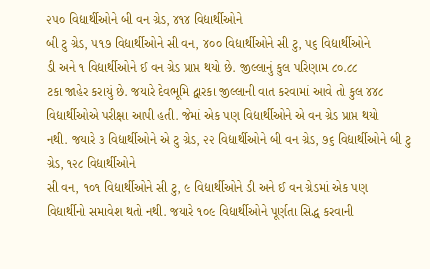૨૫૦ વિદ્યાર્થીઓને બી વન ગ્રેડ, ૪૧૪ વિદ્યાર્થીઓને
બી ટુ ગ્રેડ, ૫૧૭ વિદ્યાર્થીઓને સી વન, ૪૦૦ વિદ્યાર્થીઓને સી ટુ, ૫૬ વિદ્યાર્થીઓને
ડી અને ૧ વિદ્યાર્થીઓને ઈ વન ગ્રેડ પ્રાપ્ત થયો છે. જીલ્લાનું કુલ પરિણામ ૮૦.૮૮
ટકા જાહેર કરાયું છે. જયારે દેવભૂમિ દ્વારકા જીલ્લાની વાત કરવામાં આવે તો કુલ ૪૪૮
વિદ્યાર્થીઓએ પરીક્ષા આપી હતી. જેમાં એક પણ વિદ્યાર્થીઓને એ વન ગ્રેડ પ્રાપ્ત થયો
નથી. જયારે ૩ વિદ્યાર્થીઓને એ ટુ ગ્રેડ, ૨૨ વિદ્યાર્થીઓને બી વન ગ્રેડ, ૭૬ વિદ્યાર્થીઓને બી ટુ ગ્રેડ, ૧૨૮ વિદ્યાર્થીઓને
સી વન, ૧૦૧ વિદ્યાર્થીઓને સી ટુ, ૯ વિદ્યાર્થીઓને ડી અને ઈ વન ગ્રેડમાં એક પણ
વિદ્યાર્થીનો સમાવેશ થતો નથી. જયારે ૧૦૯ વિદ્યાર્થીઓને પૂર્ણતા સિદ્ધ કરવાની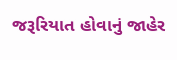જરૂરિયાત હોવાનું જાહેર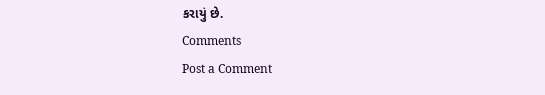કરાયું છે.
Comments
Post a Comment